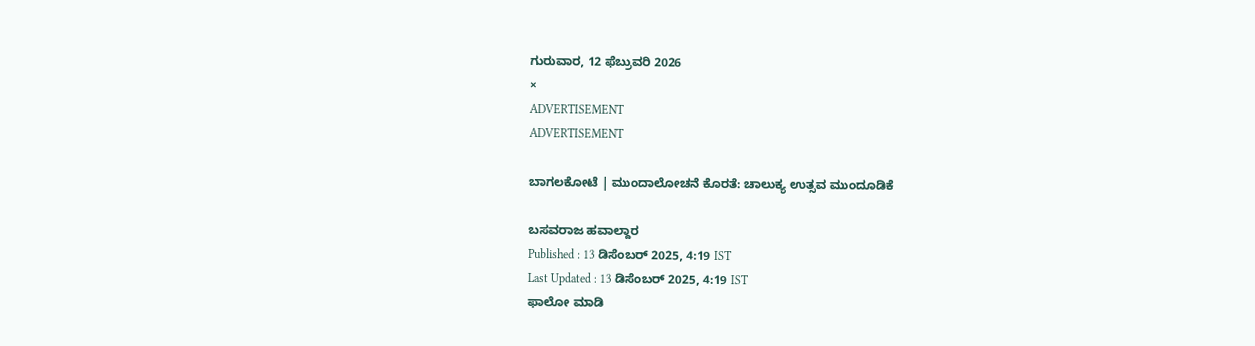ಗುರುವಾರ, 12 ಫೆಬ್ರುವರಿ 2026
×
ADVERTISEMENT
ADVERTISEMENT

ಬಾಗಲಕೋಟೆ | ಮುಂದಾಲೋಚನೆ ಕೊರತೆ: ಚಾಲುಕ್ಯ ಉತ್ಸವ ಮುಂದೂಡಿಕೆ

ಬಸವರಾಜ ಹವಾಲ್ದಾರ‌
Published : 13 ಡಿಸೆಂಬರ್ 2025, 4:19 IST
Last Updated : 13 ಡಿಸೆಂಬರ್ 2025, 4:19 IST
ಫಾಲೋ ಮಾಡಿ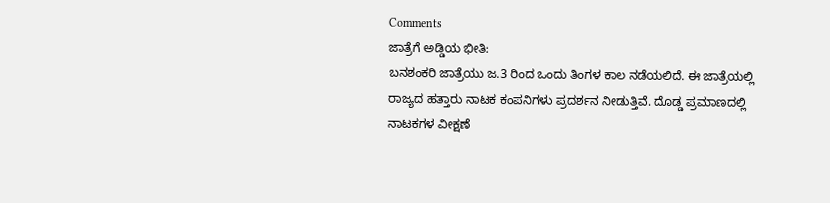Comments
ಜಾತ್ರೆಗೆ ಅಡ್ಡಿಯ ಭೀತಿ:
ಬನಶಂಕರಿ ಜಾತ್ರೆಯು ಜ.3 ರಿಂದ ಒಂದು ತಿಂಗಳ ಕಾಲ ನಡೆಯಲಿದೆ. ಈ ಜಾತ್ರೆಯಲ್ಲಿ ರಾಜ್ಯದ ಹತ್ತಾರು ನಾಟಕ ಕಂಪನಿಗಳು ಪ್ರದರ್ಶನ ನೀಡುತ್ತಿವೆ. ದೊಡ್ಡ ಪ್ರಮಾಣದಲ್ಲಿ ನಾಟಕಗಳ ವೀಕ್ಷಣೆ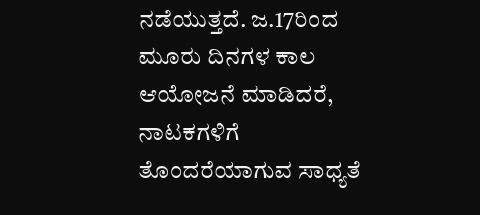ನಡೆಯುತ್ತದೆ. ಜ.17ರಿಂದ ಮೂರು ದಿನಗಳ ಕಾಲ ಆಯೋಜನೆ ಮಾಡಿದರೆ, ನಾಟಕಗಳಿಗೆ ತೊಂದರೆಯಾಗುವ ಸಾಧ್ಯತೆ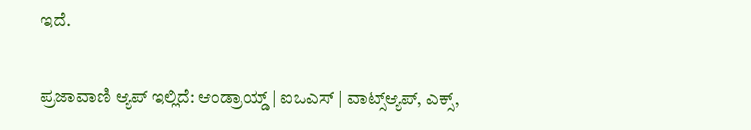ಇದೆ.

ಪ್ರಜಾವಾಣಿ ಆ್ಯಪ್ ಇಲ್ಲಿದೆ: ಆಂಡ್ರಾಯ್ಡ್ | ಐಒಎಸ್ | ವಾಟ್ಸ್ಆ್ಯಪ್, ಎಕ್ಸ್,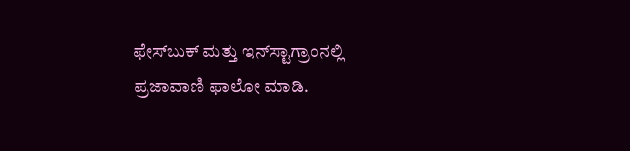ಫೇಸ್‌ಬುಕ್ ಮತ್ತು ಇನ್‌ಸ್ಟಾಗ್ರಾಂನಲ್ಲಿ ಪ್ರಜಾವಾಣಿ ಫಾಲೋ ಮಾಡಿ.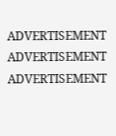ADVERTISEMENT
ADVERTISEMENT
ADVERTISEMENT